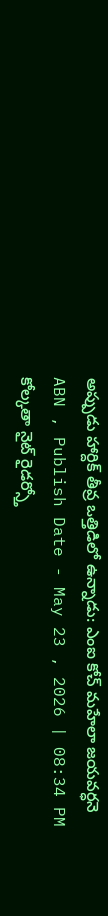అప్పుడు హార్దిక్ తీవ్ర ఒత్తిడిలో ఉన్నాడు: ఎంఐ కోచ్ మహేలా జయవర్ధనె
ABN , Publish Date - May 23 , 2026 | 08:34 PM
కోల్కతా నైట్ రైడర్స్తో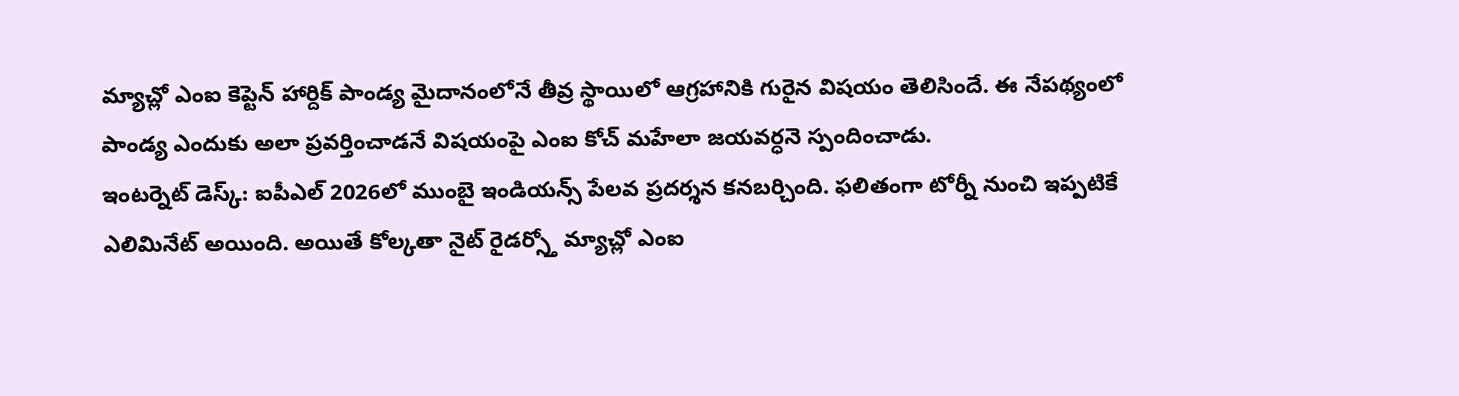మ్యాచ్లో ఎంఐ కెప్టెన్ హార్దిక్ పాండ్య మైదానంలోనే తీవ్ర స్థాయిలో ఆగ్రహానికి గురైన విషయం తెలిసిందే. ఈ నేపథ్యంలో పాండ్య ఎందుకు అలా ప్రవర్తించాడనే విషయంపై ఎంఐ కోచ్ మహేలా జయవర్ధనె స్పందించాడు.
ఇంటర్నెట్ డెస్క్: ఐపీఎల్ 2026లో ముంబై ఇండియన్స్ పేలవ ప్రదర్శన కనబర్చింది. ఫలితంగా టోర్నీ నుంచి ఇప్పటికే ఎలిమినేట్ అయింది. అయితే కోల్కతా నైట్ రైడర్స్తో మ్యాచ్లో ఎంఐ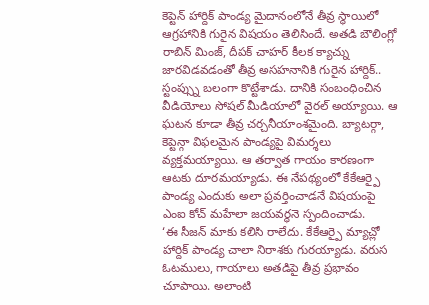కెప్టెన్ హార్దిక్ పాండ్య మైదానంలోనే తీవ్ర స్థాయిలో ఆగ్రహానికి గురైన విషయం తెలిసిందే. అతడి బౌలింగ్లో రాబిన్ మింజ్, దీపక్ చాహర్ కీలక క్యాచ్ను జారవిడవడంతో తీవ్ర అసహనానికి గురైన హార్దిక్.. స్టంప్స్ను బలంగా కొట్టేశాడు. దానికి సంబంధించిన వీడియోలు సోషల్ మీడియాలో వైరల్ అయ్యాయి. ఆ ఘటన కూడా తీవ్ర చర్చనీయాంశమైంది. బ్యాటర్గా, కెప్టెన్గా విఫలమైన పాండ్యపై విమర్శలు వ్యక్తమయ్యాయి. ఆ తర్వాత గాయం కారణంగా ఆటకు దూరమయ్యాడు. ఈ నేపథ్యంలో కేకేఆర్పై పాండ్య ఎందుకు అలా ప్రవర్తించాడనే విషయంపై ఎంఐ కోచ్ మహేలా జయవర్ధనె స్పందించాడు.
‘ఈ సీజన్ మాకు కలిసి రాలేదు. కేకేఆర్పై మ్యాచ్లో హార్దిక్ పాండ్య చాలా నిరాశకు గురయ్యాడు. వరుస ఓటములు, గాయాలు అతడిపై తీవ్ర ప్రభావం చూపాయి. అలాంటి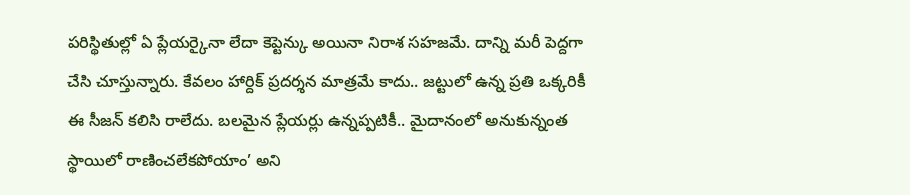పరిస్థితుల్లో ఏ ప్లేయర్కైనా లేదా కెప్టెన్కు అయినా నిరాశ సహజమే. దాన్ని మరీ పెద్దగా చేసి చూస్తున్నారు. కేవలం హార్దిక్ ప్రదర్శన మాత్రమే కాదు.. జట్టులో ఉన్న ప్రతి ఒక్కరికీ ఈ సీజన్ కలిసి రాలేదు. బలమైన ప్లేయర్లు ఉన్నప్పటికీ.. మైదానంలో అనుకున్నంత స్థాయిలో రాణించలేకపోయాం’ అని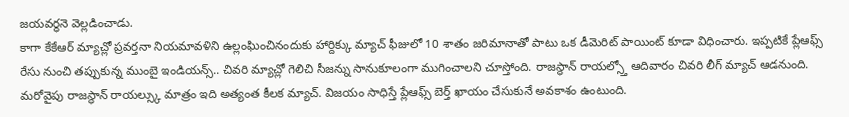జయవర్ధనె వెల్లడించాడు.
కాగా కేకేఆర్ మ్యాచ్లో ప్రవర్తనా నియమావళిని ఉల్లంఘించినందుకు హార్దిక్కు మ్యాచ్ ఫీజులో 10 శాతం జరిమానాతో పాటు ఒక డీమెరిట్ పాయింట్ కూడా విధించారు. ఇప్పటికే ప్లేఆఫ్స్ రేసు నుంచి తప్పుకున్న ముంబై ఇండియన్స్.. చివరి మ్యాచ్లో గెలిచి సీజన్ను సానుకూలంగా ముగించాలని చూస్తోంది. రాజస్థాన్ రాయల్స్తో ఆదివారం చివరి లీగ్ మ్యాచ్ ఆడనుంది. మరోవైపు రాజస్థాన్ రాయల్స్కు మాత్రం ఇది అత్యంత కీలక మ్యాచ్. విజయం సాధిస్తే ప్లేఆఫ్స్ బెర్త్ ఖాయం చేసుకునే అవకాశం ఉంటుంది.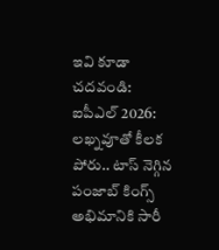ఇవి కూడా చదవండి:
ఐపీఎల్ 2026: లఖ్నవూతో కీలక పోరు.. టాస్ నెగ్గిన పంజాబ్ కింగ్స్
అభిమానికి సారీ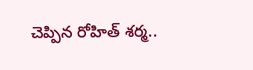చెప్పిన రోహిత్ శర్మ..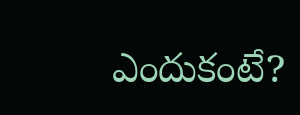ఎందుకంటే?